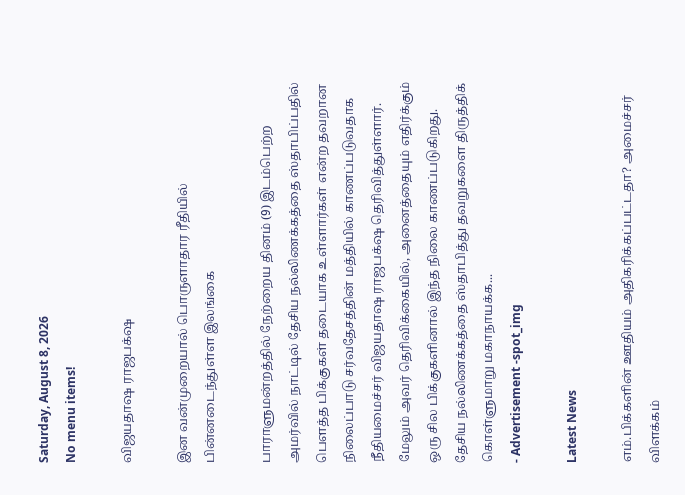Saturday, August 8, 2026
No menu items!

விஜயதாஷ ராஜபக்‌ஷ

இன வன்முறையால் பொருளாதார ரீதியில் பின்னடைந்துள்ள இலங்கை

பாராளுமன்றத்தில் நேற்றைய தினம் (9) இடம்பெற்ற அமர்வில் நாட்டில் தேசிய நல்லிணக்கத்தை ஸ்தாபிப்பதில் பௌத்த பிக்குகள் தடையாக உள்ளார்கள் என்ற தவறான நிலைப்பாடு சர்வதேசத்தின் மத்தியில் காணப்படுவதாக நீதியமைச்சர் விஜயதாஷ ராஜபக்‌ஷ தெரிவித்துள்ளார். மேலும் அவர் தெரிவிக்கையில், அனைத்தையும் எதிர்க்கும் ஒரு சில பிக்குகளினால் இந்த நிலை காணப்படுகிறது. தேசிய நல்லிணக்கத்தை ஸ்தாபித்து தவறுகளை திருத்திக் கொள்ளுமாறு மகாநாயக்க...
- Advertisement -spot_img

Latest News

எம்.பிக்களின் ஊதியம் அதிகரிக்கப்பட்டதா? அமைச்சர் விளக்கம்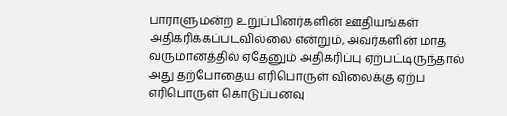பாராளுமன்ற உறுப்பினர்களின் ஊதியங்கள்  அதிகரிக்கப்படவில்லை என்றும், அவர்களின் மாத வருமானத்தில் ஏதேனும் அதிகரிப்பு ஏற்பட்டிருந்தால் அது தற்போதைய எரிபொருள் விலைக்கு ஏற்ப எரிபொருள் கொடுப்பனவு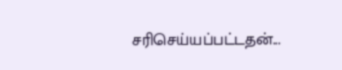சரிசெய்யப்பட்டதன்...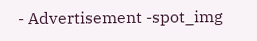- Advertisement -spot_img